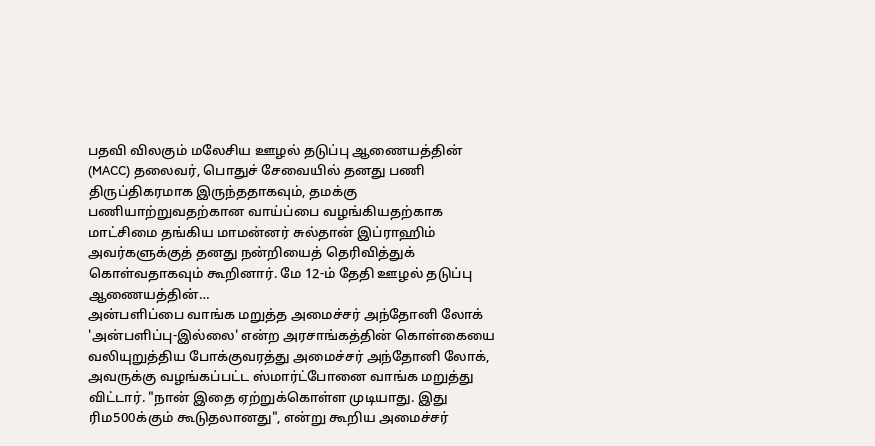பதவி விலகும் மலேசிய ஊழல் தடுப்பு ஆணையத்தின் (MACC) தலைவர், பொதுச் சேவையில் தனது பணி திருப்திகரமாக இருந்ததாகவும், தமக்கு பணியாற்றுவதற்கான வாய்ப்பை வழங்கியதற்காக மாட்சிமை தங்கிய மாமன்னர் சுல்தான் இப்ராஹிம் அவர்களுக்குத் தனது நன்றியைத் தெரிவித்துக் கொள்வதாகவும் கூறினார். மே 12-ம் தேதி ஊழல் தடுப்பு ஆணையத்தின்…
அன்பளிப்பை வாங்க மறுத்த அமைச்சர் அந்தோனி லோக்
'அன்பளிப்பு-இல்லை' என்ற அரசாங்கத்தின் கொள்கையை வலியுறுத்திய போக்குவரத்து அமைச்சர் அந்தோனி லோக், அவருக்கு வழங்கப்பட்ட ஸ்மார்ட்போனை வாங்க மறுத்து விட்டார். "நான் இதை ஏற்றுக்கொள்ள முடியாது. இது ரிம500க்கும் கூடுதலானது", என்று கூறிய அமைச்சர்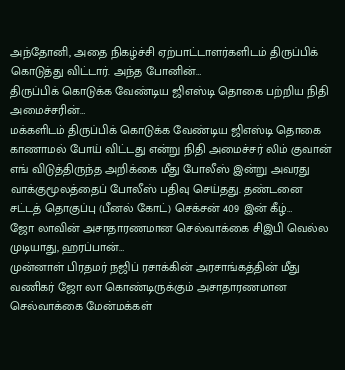அந்தோனி, அதை நிகழ்ச்சி ஏற்பாட்டாளர்களிடம் திருப்பிக் கொடுத்து விட்டார். அந்த போனின்…
திருப்பிக் கொடுக்க வேண்டிய ஜிஎஸ்டி தொகை பற்றிய நிதி அமைச்சரின்…
மக்களிடம் திருப்பிக் கொடுக்க வேண்டிய ஜிஎஸ்டி தொகை காணாமல் போய் விட்டது என்று நிதி அமைச்சர் லிம் குவான் எங் விடுத்திருந்த அறிக்கை மீது போலீஸ் இன்று அவரது வாக்குமூலத்தைப் போலீஸ் பதிவு செய்தது. தண்டனை சட்டத் தொகுப்பு (பீனல் கோட்) செக்சன் 409 இன் கீழ்…
ஜோ லாவின் அசாதாரணமான செல்வாக்கை சிஇபி வெல்ல முடியாது, ஹரப்பான்…
முன்னாள் பிரதமர் நஜிப் ரசாக்கின் அரசாங்கத்தின் மீது வணிகர் ஜோ லா கொண்டிருக்கும் அசாதாரணமான செல்வாக்கை மேன்மக்கள்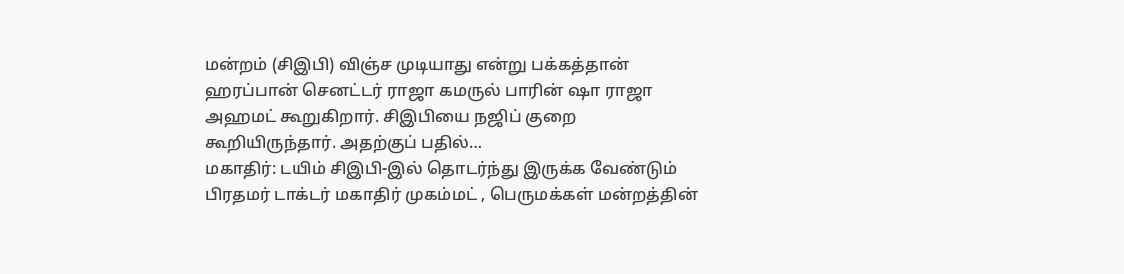மன்றம் (சிஇபி) விஞ்ச முடியாது என்று பக்கத்தான் ஹரப்பான் செனட்டர் ராஜா கமருல் பாரின் ஷா ராஜா அஹமட் கூறுகிறார். சிஇபியை நஜிப் குறை கூறியிருந்தார். அதற்குப் பதில்…
மகாதிர்: டயிம் சிஇபி-இல் தொடர்ந்து இருக்க வேண்டும்
பிரதமர் டாக்டர் மகாதிர் முகம்மட் , பெருமக்கள் மன்றத்தின்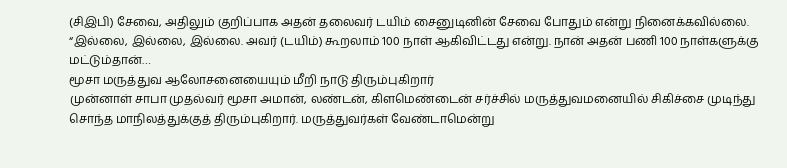(சிஇபி) சேவை, அதிலும் குறிப்பாக அதன் தலைவர் டயிம் சைனுடினின் சேவை போதும் என்று நினைக்கவில்லை. “இல்லை, இல்லை, இல்லை. அவர் (டயிம்) கூறலாம் 100 நாள் ஆகிவிட்டது என்று. நான் அதன் பணி 100 நாள்களுக்கு மட்டும்தான்…
மூசா மருத்துவ ஆலோசனையையும் மீறி நாடு திரும்புகிறார்
முன்னாள் சாபா முதல்வர் மூசா அமான், லண்டன், கிளமெண்டைன் சர்ச்சில் மருத்துவமனையில் சிகிச்சை முடிந்து சொந்த மாநிலத்துக்குத் திரும்புகிறார். மருத்துவர்கள் வேண்டாமென்று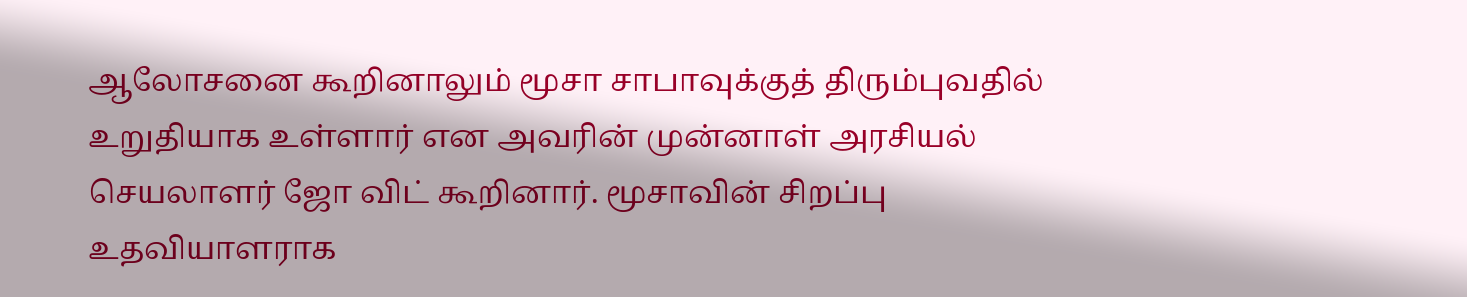ஆலோசனை கூறினாலும் மூசா சாபாவுக்குத் திரும்புவதில் உறுதியாக உள்ளார் என அவரின் முன்னாள் அரசியல் செயலாளர் ஜோ விட் கூறினார். மூசாவின் சிறப்பு உதவியாளராக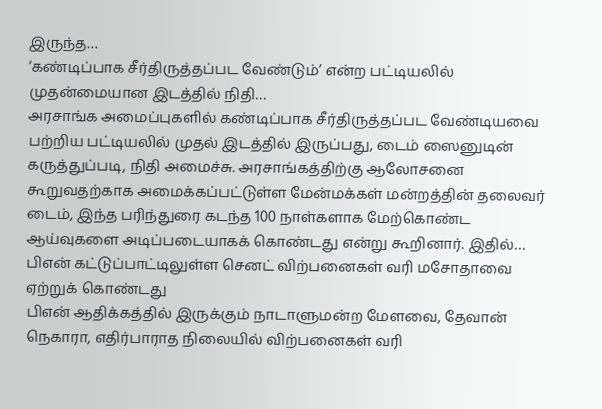இருந்த…
‘கண்டிப்பாக சீர்திருத்தப்பட வேண்டும்’ என்ற பட்டியலில் முதன்மையான இடத்தில் நிதி…
அரசாங்க அமைப்புகளில் கண்டிப்பாக சீர்திருத்தப்பட வேண்டியவை பற்றிய பட்டியலில் முதல் இடத்தில் இருப்பது, டைம் ஸைனுடின் கருத்துப்படி, நிதி அமைச்சு. அரசாங்கத்திற்கு ஆலோசனை கூறுவதற்காக அமைக்கப்பட்டுள்ள மேன்மக்கள் மன்றத்தின் தலைவர் டைம், இந்த பரிந்துரை கடந்த 100 நாள்களாக மேற்கொண்ட ஆய்வுகளை அடிப்படையாகக் கொண்டது என்று கூறினார். இதில்…
பிஎன் கட்டுப்பாட்டிலுள்ள செனட் விற்பனைகள் வரி மசோதாவை ஏற்றுக் கொண்டது
பிஎன் ஆதிக்கத்தில் இருக்கும் நாடாளுமன்ற மேளவை, தேவான் நெகாரா, எதிர்பாராத நிலையில் விற்பனைகள் வரி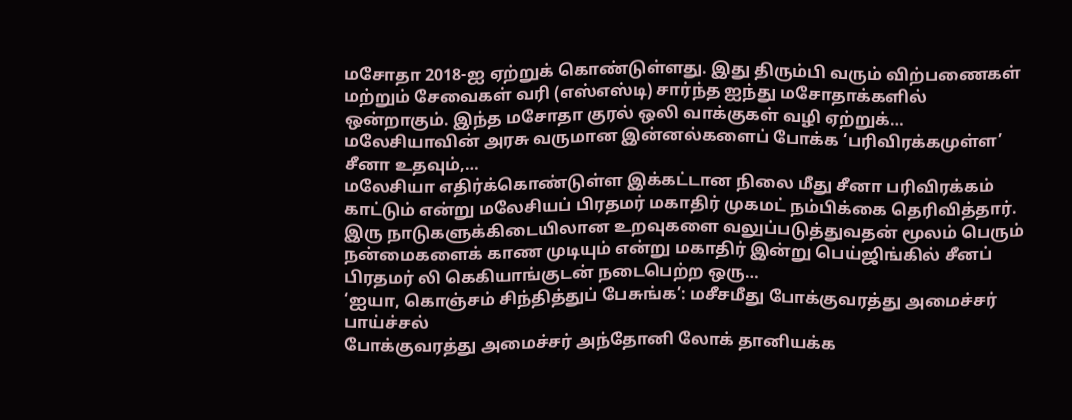மசோதா 2018-ஐ ஏற்றுக் கொண்டுள்ளது. இது திரும்பி வரும் விற்பணைகள் மற்றும் சேவைகள் வரி (எஸ்எஸ்டி) சார்ந்த ஐந்து மசோதாக்களில் ஒன்றாகும். இந்த மசோதா குரல் ஒலி வாக்குகள் வழி ஏற்றுக்…
மலேசியாவின் அரசு வருமான இன்னல்களைப் போக்க ‘பரிவிரக்கமுள்ள’ சீனா உதவும்,…
மலேசியா எதிர்க்கொண்டுள்ள இக்கட்டான நிலை மீது சீனா பரிவிரக்கம் காட்டும் என்று மலேசியப் பிரதமர் மகாதிர் முகமட் நம்பிக்கை தெரிவித்தார். இரு நாடுகளுக்கிடையிலான உறவுகளை வலுப்படுத்துவதன் மூலம் பெரும் நன்மைகளைக் காண முடியும் என்று மகாதிர் இன்று பெய்ஜிங்கில் சீனப் பிரதமர் லி கெகியாங்குடன் நடைபெற்ற ஒரு…
‘ஐயா, கொஞ்சம் சிந்தித்துப் பேசுங்க’: மசீசமீது போக்குவரத்து அமைச்சர் பாய்ச்சல்
போக்குவரத்து அமைச்சர் அந்தோனி லோக் தானியக்க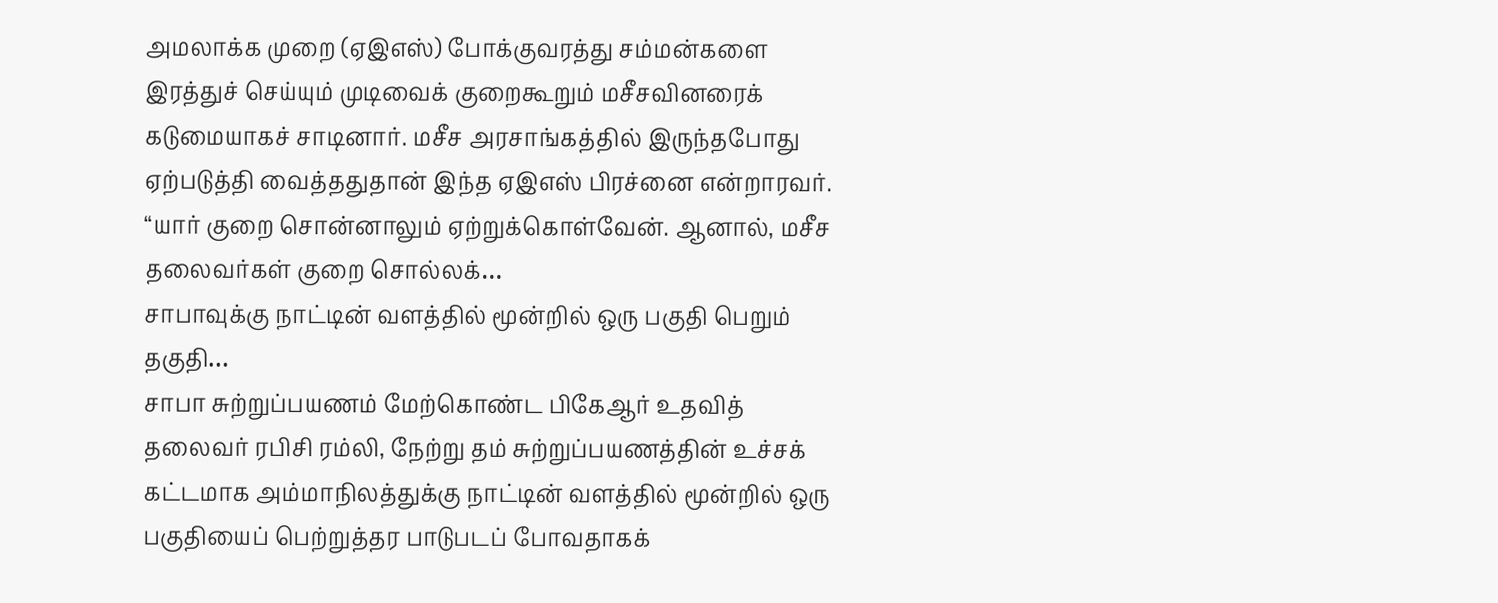அமலாக்க முறை (ஏஇஎஸ்) போக்குவரத்து சம்மன்களை இரத்துச் செய்யும் முடிவைக் குறைகூறும் மசீசவினரைக் கடுமையாகச் சாடினார். மசீச அரசாங்கத்தில் இருந்தபோது ஏற்படுத்தி வைத்ததுதான் இந்த ஏஇஎஸ் பிரச்னை என்றாரவர். “யார் குறை சொன்னாலும் ஏற்றுக்கொள்வேன். ஆனால், மசீச தலைவர்கள் குறை சொல்லக்…
சாபாவுக்கு நாட்டின் வளத்தில் மூன்றில் ஒரு பகுதி பெறும் தகுதி…
சாபா சுற்றுப்பயணம் மேற்கொண்ட பிகேஆர் உதவித் தலைவர் ரபிசி ரம்லி, நேற்று தம் சுற்றுப்பயணத்தின் உச்சக் கட்டமாக அம்மாநிலத்துக்கு நாட்டின் வளத்தில் மூன்றில் ஒரு பகுதியைப் பெற்றுத்தர பாடுபடப் போவதாகக்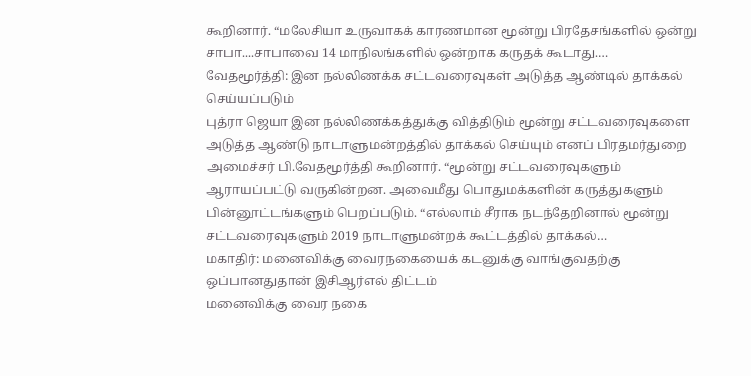கூறினார். “மலேசியா உருவாகக் காரணமான மூன்று பிரதேசங்களில் ஒன்று சாபா....சாபாவை 14 மாநிலங்களில் ஒன்றாக கருதக் கூடாது.…
வேதமூர்த்தி: இன நல்லிணக்க சட்டவரைவுகள் அடுத்த ஆண்டில் தாக்கல் செய்யப்படும்
புத்ரா ஜெயா இன நல்லிணக்கத்துக்கு வித்திடும் மூன்று சட்டவரைவுகளை அடுத்த ஆண்டு நாடாளுமன்றத்தில் தாக்கல் செய்யும் எனப் பிரதமர்துறை அமைச்சர் பி.வேதமூர்த்தி கூறினார். “மூன்று சட்டவரைவுகளும் ஆராயப்பட்டு வருகின்றன. அவைமீது பொதுமக்களின் கருத்துகளும் பின்னூட்டங்களும் பெறப்படும். “எல்லாம் சீராக நடந்தேறினால் மூன்று சட்டவரைவுகளும் 2019 நாடாளுமன்றக் கூட்டத்தில் தாக்கல்…
மகாதிர்: மனைவிக்கு வைரநகையைக் கடனுக்கு வாங்குவதற்கு ஒப்பானதுதான் இசிஆர்எல் திட்டம்
மனைவிக்கு வைர நகை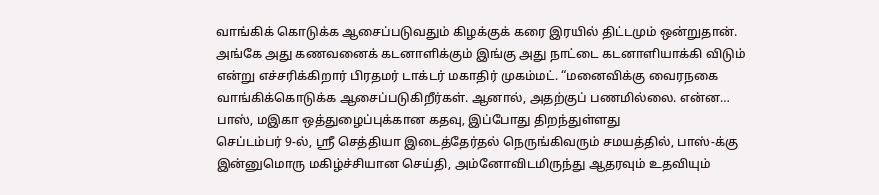வாங்கிக் கொடுக்க ஆசைப்படுவதும் கிழக்குக் கரை இரயில் திட்டமும் ஒன்றுதான். அங்கே அது கணவனைக் கடனாளிக்கும் இங்கு அது நாட்டை கடனாளியாக்கி விடும் என்று எச்சரிக்கிறார் பிரதமர் டாக்டர் மகாதிர் முகம்மட். “மனைவிக்கு வைரநகை வாங்கிக்கொடுக்க ஆசைப்படுகிறீர்கள். ஆனால், அதற்குப் பணமில்லை. என்ன…
பாஸ், மஇகா ஒத்துழைப்புக்கான கதவு, இப்போது திறந்துள்ளது
செப்டம்பர் 9-ல், ஶ்ரீ செத்தியா இடைத்தேர்தல் நெருங்கிவரும் சமயத்தில், பாஸ்-க்கு இன்னுமொரு மகிழ்ச்சியான செய்தி, அம்னோவிடமிருந்து ஆதரவும் உதவியும்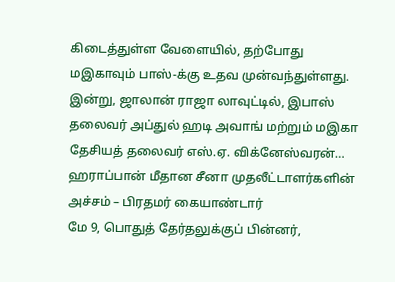கிடைத்துள்ள வேளையில், தற்போது மஇகாவும் பாஸ்-க்கு உதவ முன்வந்துள்ளது. இன்று, ஜாலான் ராஜா லாவுட்டில், இபாஸ் தலைவர் அப்துல் ஹடி அவாங் மற்றும் மஇகா தேசியத் தலைவர் எஸ்.ஏ. விக்னேஸ்வரன்…
ஹராப்பான் மீதான சீனா முதலீட்டாளர்களின் அச்சம் – பிரதமர் கையாண்டார்
மே 9, பொதுத் தேர்தலுக்குப் பின்னர்,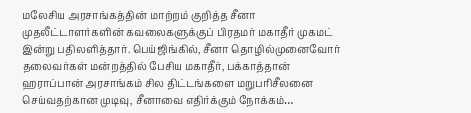மலேசிய அரசாங்கத்தின் மாற்றம் குறித்த சீனா முதலீட்டாளர்களின் கவலைகளுக்குப் பிரதமர் மகாதீர் முகமட் இன்று பதிலளித்தார். பெய்ஜிங்கில், சீனா தொழில்முனைவோர் தலைவர்கள் மன்றத்தில் பேசிய மகாதீர், பக்காத்தான் ஹராப்பான் அரசாங்கம் சில திட்டங்களை மறுபரிசீலனை செய்வதற்கான முடிவு, சீனாவை எதிர்க்கும் நோக்கம்…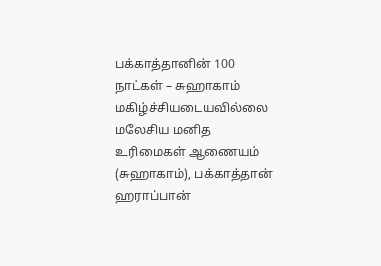பக்காத்தானின் 100 நாட்கள் – சுஹாகாம் மகிழ்ச்சியடையவில்லை
மலேசிய மனித உரிமைகள் ஆணையம் (சுஹாகாம்), பக்காத்தான் ஹராப்பான்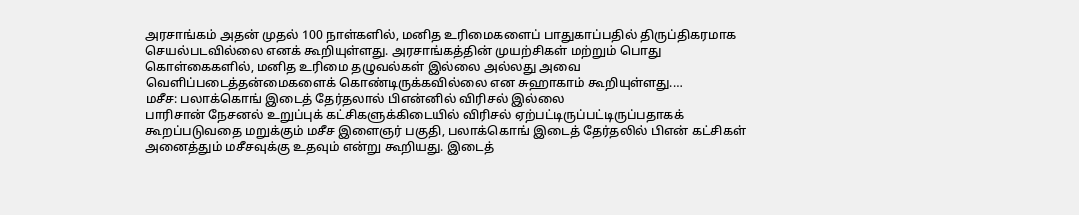அரசாங்கம் அதன் முதல் 100 நாள்களில், மனித உரிமைகளைப் பாதுகாப்பதில் திருப்திகரமாக செயல்படவில்லை எனக் கூறியுள்ளது. அரசாங்கத்தின் முயற்சிகள் மற்றும் பொது கொள்கைகளில், மனித உரிமை தழுவல்கள் இல்லை அல்லது அவை வெளிப்படைத்தன்மைகளைக் கொண்டிருக்கவில்லை என சுஹாகாம் கூறியுள்ளது.…
மசீச: பலாக்கொங் இடைத் தேர்தலால் பிஎன்னில் விரிசல் இல்லை
பாரிசான் நேசனல் உறுப்புக் கட்சிகளுக்கிடையில் விரிசல் ஏற்பட்டிருப்பட்டிருப்பதாகக் கூறப்படுவதை மறுக்கும் மசீச இளைஞர் பகுதி, பலாக்கொங் இடைத் தேர்தலில் பிஎன் கட்சிகள் அனைத்தும் மசீசவுக்கு உதவும் என்று கூறியது. இடைத்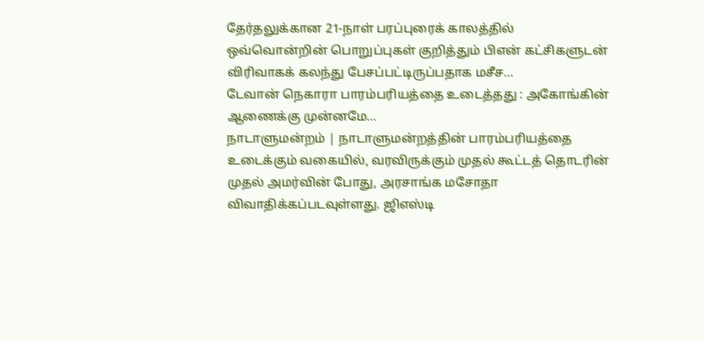தேர்தலுக்கான 21-நாள் பரப்புரைக் காலத்தில் ஒவ்வொன்றின் பொறுப்புகள் குறித்தும் பிஎன் கட்சிகளுடன் விரிவாகக் கலந்து பேசப்பட்டிருப்பதாக மசீச…
டேவான் நெகாரா பாரம்பரியத்தை உடைத்தது : அகோங்கின் ஆணைக்கு முன்னமே…
நாடாளுமன்றம் | நாடாளுமன்றத்தின் பாரம்பரியத்தை உடைக்கும் வகையில், வரவிருக்கும் முதல் கூட்டத் தொடரின் முதல் அமர்வின் போது, அரசாங்க மசோதா விவாதிக்கப்படவுள்ளது. ஜிஎஸ்டி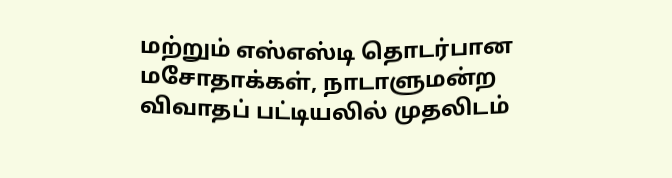மற்றும் எஸ்எஸ்டி தொடர்பான மசோதாக்கள், நாடாளுமன்ற விவாதப் பட்டியலில் முதலிடம்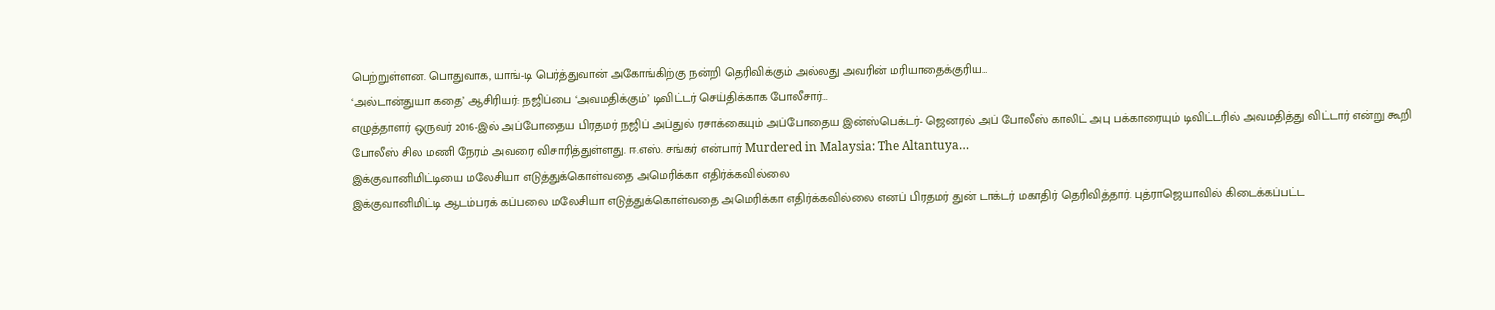பெற்றுள்ளன. பொதுவாக, யாங்-டி பெர்த்துவான் அகோங்கிற்கு நன்றி தெரிவிக்கும் அல்லது அவரின் மரியாதைக்குரிய…
‘அல்டான்துயா கதை’ ஆசிரியர்: நஜிப்பை ‘அவமதிக்கும்’ டிவிட்டர் செய்திக்காக போலீசார்…
எழுத்தாளர் ஒருவர் 2016-இல் அப்போதைய பிரதமர் நஜிப் அப்துல் ரசாக்கையும் அப்போதைய இன்ஸ்பெக்டர்- ஜெனரல் அப் போலீஸ் காலிட் அபு பக்காரையும் டிவிட்டரில் அவமதித்து விட்டார் என்று கூறி போலீஸ் சில மணி நேரம் அவரை விசாரித்துள்ளது. ஈ.எஸ். சங்கர் என்பார் Murdered in Malaysia: The Altantuya…
இக்குவானிமிட்டியை மலேசியா எடுத்துக்கொள்வதை அமெரிக்கா எதிர்க்கவில்லை
இக்குவானிமிட்டி ஆடம்பரக் கப்பலை மலேசியா எடுத்துக்கொள்வதை அமெரிக்கா எதிர்க்கவில்லை எனப் பிரதமர் துன் டாக்டர் மகாதிர் தெரிவித்தார். புத்ராஜெயாவில் கிடைக்கப்பட்ட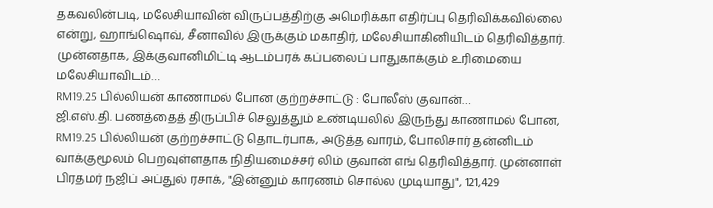தகவலின்படி, மலேசியாவின் விருப்பத்திற்கு அமெரிக்கா எதிர்ப்பு தெரிவிக்கவில்லை என்று, ஹாங்ஷொவ், சீனாவில் இருக்கும் மகாதிர், மலேசியாகினியிடம் தெரிவித்தார். முன்னதாக, இக்குவானிமிட்டி ஆடம்பரக் கப்பலைப் பாதுகாக்கும் உரிமையை மலேசியாவிடம்…
RM19.25 பில்லியன் காணாமல் போன குற்றச்சாட்டு : போலீஸ் குவான்…
ஜி.எஸ்.தி. பணத்தைத் திருப்பிச் செலுத்தும் உண்டியலில் இருந்து காணாமல் போன, RM19.25 பில்லியன் குற்றச்சாட்டு தொடர்பாக, அடுத்த வாரம், போலிசார் தன்னிடம் வாக்குமூலம் பெறவுள்ளதாக நிதியமைச்சர் லிம் குவான் எங் தெரிவித்தார். முன்னாள் பிரதமர் நஜிப் அப்துல் ரசாக், "இன்னும் காரணம் சொல்ல முடியாது", 121,429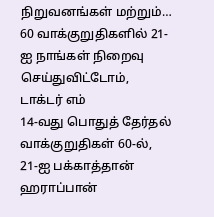நிறுவனங்கள் மற்றும்…
60 வாக்குறுதிகளில் 21-ஐ நாங்கள் நிறைவு செய்துவிட்டோம், டாக்டர் எம்
14-வது பொதுத் தேர்தல் வாக்குறுதிகள் 60-ல், 21-ஐ பக்காத்தான் ஹராப்பான்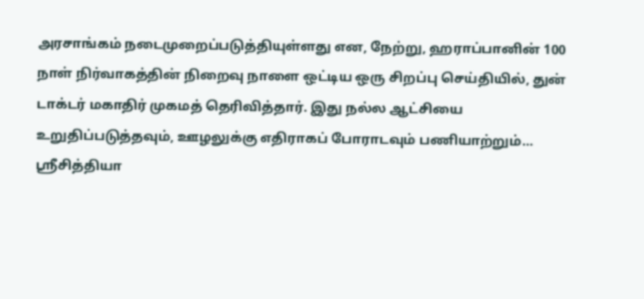அரசாங்கம் நடைமுறைப்படுத்தியுள்ளது என, நேற்று, ஹராப்பானின் 100 நாள் நிர்வாகத்தின் நிறைவு நாளை ஒட்டிய ஒரு சிறப்பு செய்தியில், துன் டாக்டர் மகாதிர் முகமத் தெரிவித்தார். இது நல்ல ஆட்சியை உறுதிப்படுத்தவும், ஊழலுக்கு எதிராகப் போராடவும் பணியாற்றும்…
ஸ்ரீசித்தியா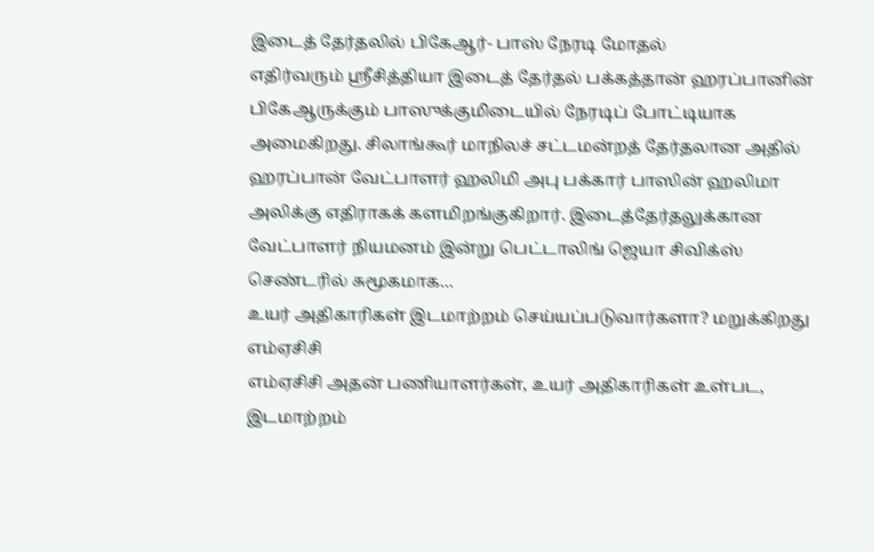இடைத் தேர்தலில் பிகேஆர்- பாஸ் நேரடி மோதல்
எதிர்வரும் ஸ்ரீசித்தியா இடைத் தேர்தல் பக்கத்தான் ஹரப்பானின் பிகேஆருக்கும் பாஸுக்குமிடையில் நேரடிப் போட்டியாக அமைகிறது. சிலாங்கூர் மாநிலச் சட்டமன்றத் தேர்தலான அதில் ஹரப்பான் வேட்பாளர் ஹலிமி அபு பக்கார் பாஸின் ஹலிமா அலிக்கு எதிராகக் களமிறங்குகிறார். இடைத்தேர்தலுக்கான வேட்பாளர் நியமனம் இன்று பெட்டாலிங் ஜெயா சிவிக்ஸ் செண்டரில் சுமூகமாக…
உயர் அதிகாரிகள் இடமாற்றம் செய்யப்படுவார்களா? மறுக்கிறது எம்ஏசிசி
எம்ஏசிசி அதன் பணியாளர்கள், உயர் அதிகாரிகள் உள்பட, இடமாற்றம்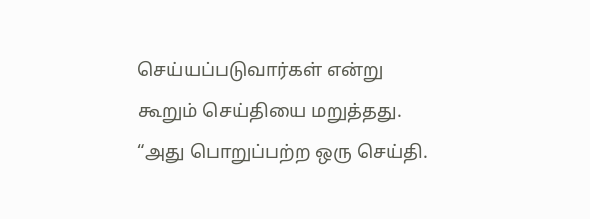செய்யப்படுவார்கள் என்று கூறும் செய்தியை மறுத்தது. “அது பொறுப்பற்ற ஒரு செய்தி.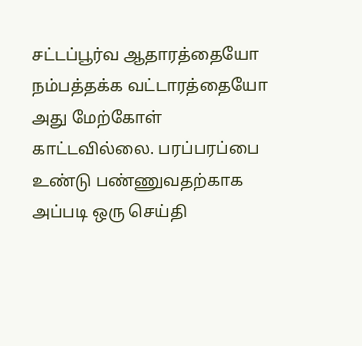சட்டப்பூர்வ ஆதாரத்தையோ நம்பத்தக்க வட்டாரத்தையோ அது மேற்கோள் காட்டவில்லை. பரப்பரப்பை உண்டு பண்ணுவதற்காக அப்படி ஒரு செய்தி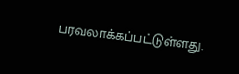பரவலாக்கப்பட்டுள்ளது.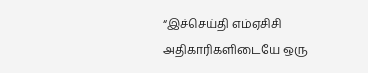“இச்செய்தி எம்ஏசிசி அதிகாரிகளிடையே ஒரு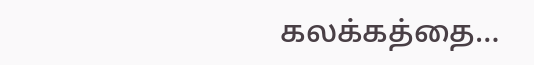கலக்கத்தை…